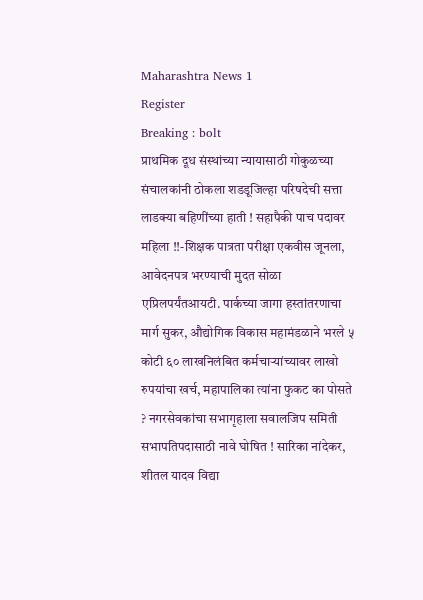Maharashtra News 1
Register
Breaking : bolt
प्राथमिक दूध संस्थांच्या न्यायासाठी गोकुळच्या संचालकांनी ठोकला शडडूजिल्हा परिषदेची सत्ता लाडक्या बहिणींच्या हाती ! सहापैकी पाच पदावर महिला !!-शिक्षक पात्रता परीक्षा एकवीस जूनला, आवेदनपत्र भरण्याची मुदत सोळा एप्रिलपर्यंतआयटी. पार्कच्या जागा हस्तांतरणाचा मार्ग सुकर, औद्योगिक विकास महामंडळाने भरले ५ कोटी ६० लाखनिलंबित कर्मचाऱ्यांच्यावर लाखो रुपयांचा खर्च, महापालिका त्यांना फुकट का पोसते ? नगरसेवकांचा सभागृहाला सवालजिप समिती सभापतिपदासाठी नावे घोषित ! सारिका नांदेकर, शीतल यादव विद्या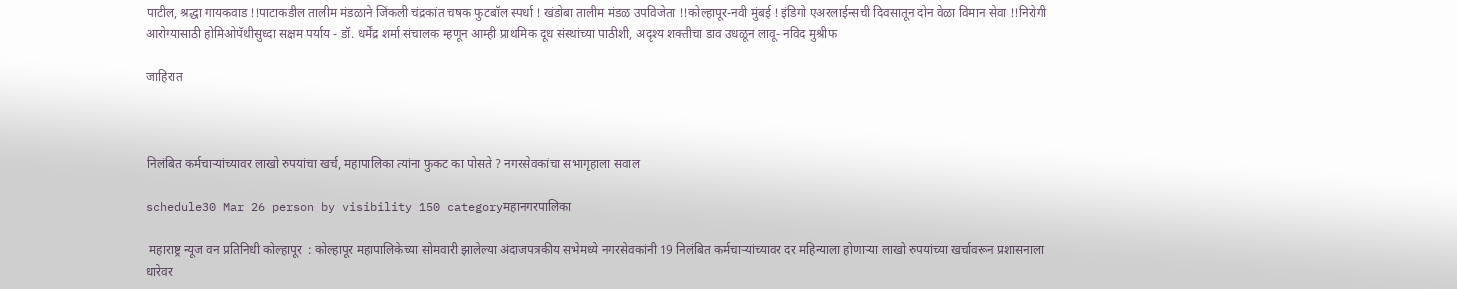पाटील, श्रद्धा गायकवाड !!पाटाकडील तालीम मंडळाने जिंकली चंद्रकांत चषक फुटबॉल स्पर्धा ! खंडोबा तालीम मंडळ उपविजेता !!कोल्हापूर-नवी मुंबई ! इंडिगो एअरलाईन्सची दिवसातून दोन वेळा विमान सेवा !!निरोगी आरोग्यासाठी होमिओपॅथीसुध्दा सक्षम पर्याय - डॉ. धर्मेंद्र शर्मा संचालक म्हणून आम्ही प्राथमिक दूध संस्थांच्या पाठीशी, अदृश्य शक्तीचा डाव उधळून लावू- नविद मुश्रीफ

जाहिरात



निलंबित कर्मचाऱ्यांच्यावर लाखो रुपयांचा खर्च, महापालिका त्यांना फुकट का पोसते ? नगरसेवकांचा सभागृहाला सवाल

schedule30 Mar 26 person by visibility 150 categoryमहानगरपालिका

 महाराष्ट्र न्यूज वन प्रतिनिधी कोल्हापूर  : कोल्हापूर महापालिकेच्या सोमवारी झालेल्या अंदाजपत्रकीय सभेमध्ये नगरसेवकांनी 19 निलंबित कर्मचाऱ्यांच्यावर दर महिन्याला होणाऱ्या लाखो रुपयांच्या खर्चावरून प्रशासनाला धारेवर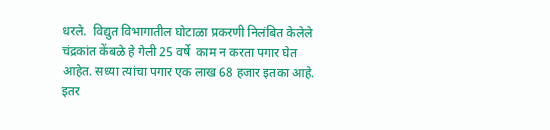धरले.  विद्युत विभागातील घोटाळा प्रकरणी निलंबित केलेले चंद्रकांत केंबळे हे गेली 25 वर्षे  काम न करता पगार घेत आहेत. सध्या त्यांचा पगार एक लाख 68 हजार इतका आहे. इतर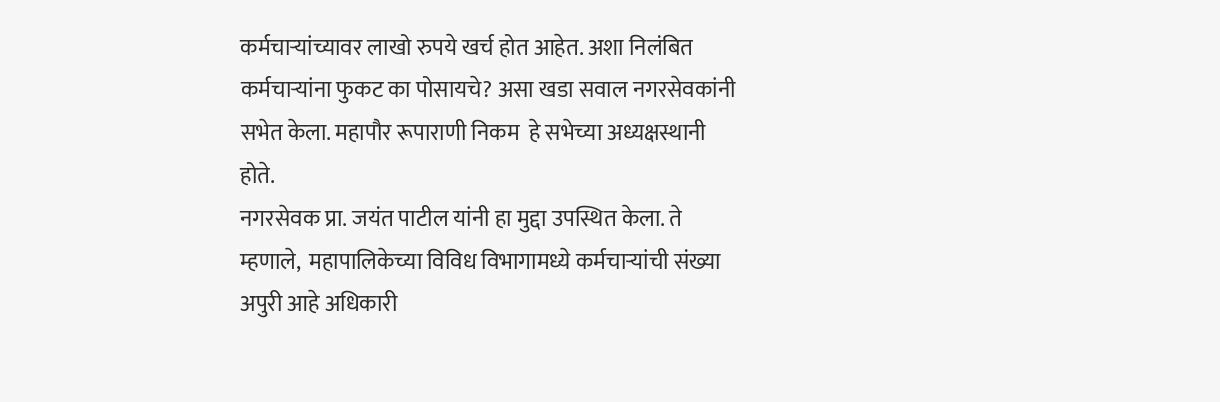कर्मचाऱ्यांच्यावर लाखो रुपये खर्च होत आहेत. अशा निलंबित कर्मचाऱ्यांना फुकट का पोसायचे? असा खडा सवाल नगरसेवकांनी सभेत केला. महापौर रूपाराणी निकम  हे सभेच्या अध्यक्षस्थानी होते.
नगरसेवक प्रा. जयंत पाटील यांनी हा मुद्दा उपस्थित केला. ते म्हणाले,  महापालिकेच्या विविध विभागामध्ये कर्मचाऱ्यांची संख्या अपुरी आहे अधिकारी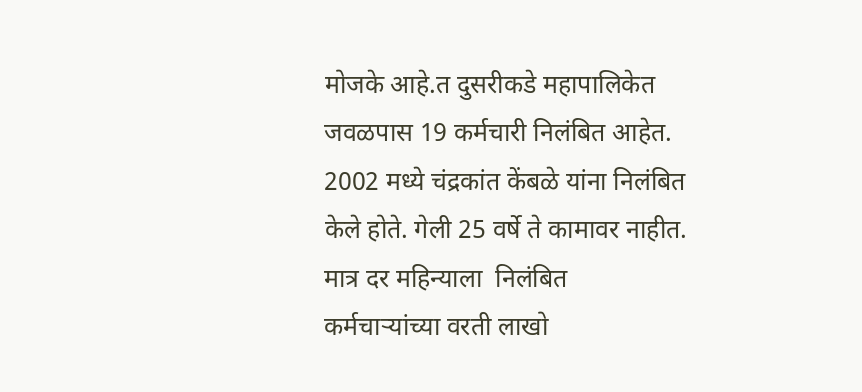मोजके आहे.त दुसरीकडे महापालिकेत जवळपास 19 कर्मचारी निलंबित आहेत. 2002 मध्ये चंद्रकांत केंबळे यांना निलंबित केले होते. गेली 25 वर्षे ते कामावर नाहीत. मात्र दर महिन्याला  निलंबित कर्मचाऱ्यांच्या वरती लाखो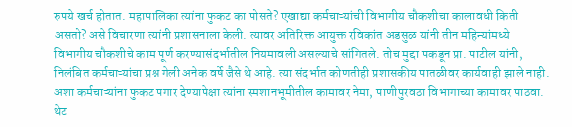रुपये खर्च होतात. महापालिका त्यांना फुकट का पोसते? एखाद्या कर्मचाऱ्यांची विभागीय चौकशीचा कालावधी किती असतो? असे विचारणा त्यांनी प्रशासनाला केली. त्यावर अतिरिक्त आयुक्त रविकांत अडसुळ यांनी तीन महिन्यांमध्ये विभागीय चौकशीचे काम पूर्ण करण्यासंदर्भातील नियमावली असल्याचे सांगितले. तोच मुद्दा पकडून प्रा. पाटील यांनी, निलंबित कर्मचाऱ्यांचा प्रश्न गेली अनेक वर्षे जैसे थे आहे. त्या संदर्भात कोणतीही प्रशासकीय पातळीवर कार्यवाही झाले नाही. अशा कर्मचाऱ्यांना फुकट पगार देण्यापेक्षा त्यांना स्मशानभूमीतील कामावर नेमा, पाणीपुरवठा विभागाच्या कामावर पाठवा. थेट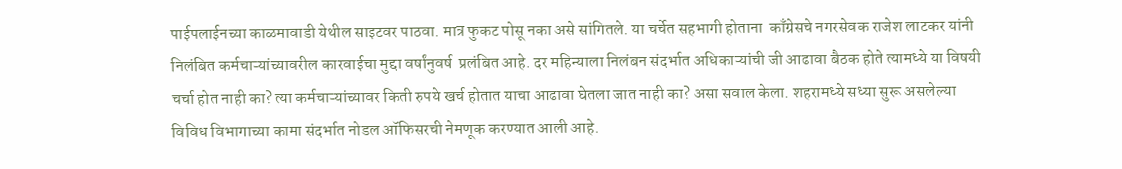पाईपलाईनच्या काळमावाडी येथील साइटवर पाठवा. मात्र फुकट पोसू नका असे सांगितले. या चर्चेत सहभागी होताना  काँग्रेसचे नगरसेवक राजेश लाटकर यांनी निलंबित कर्मचाऱ्यांच्यावरील कारवाईचा मुद्दा वर्षांनुवर्ष  प्रलंबित आहे. दर महिन्याला निलंबन संदर्भात अधिकाऱ्यांची जी आढावा बैठक होते त्यामध्ये या विषयी चर्चा होत नाही का? त्या कर्मचाऱ्यांच्यावर किती रुपये खर्च होतात याचा आढावा घेतला जात नाही का? असा सवाल केला. शहरामध्ये सध्या सुरू असलेल्या विविध विभागाच्या कामा संदर्भात नोडल ऑफिसरची नेमणूक करण्यात आली आहे.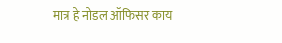मात्र हे नोडल ऑफिसर काय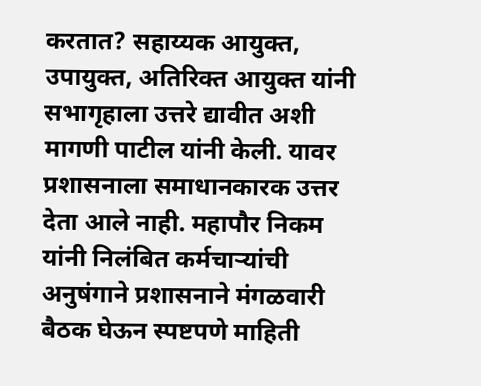करतात? सहाय्यक आयुक्त, उपायुक्त, अतिरिक्त आयुक्त यांनी सभागृहाला उत्तरे द्यावीत अशी मागणी पाटील यांनी केली. यावर प्रशासनाला समाधानकारक उत्तर देता आले नाही. महापौर निकम यांनी निलंबित कर्मचाऱ्यांची अनुषंगाने प्रशासनाने मंगळवारी बैठक घेऊन स्पष्टपणे माहिती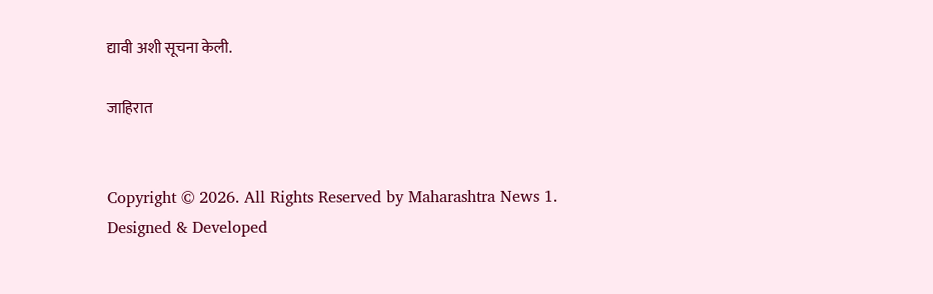द्यावी अशी सूचना केली.

जाहिरात


Copyright © 2026. All Rights Reserved by Maharashtra News 1.
Designed & Developed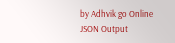by Adhvik go Online
JSON Output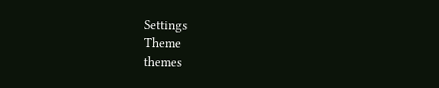Settings
Theme
themes